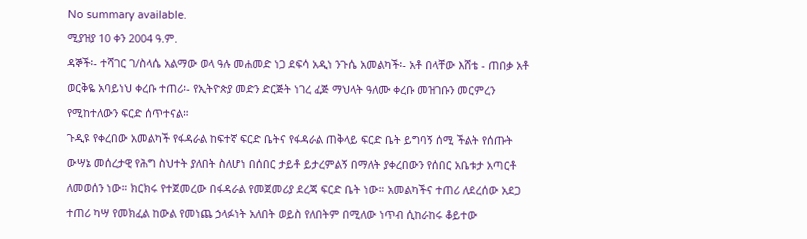No summary available.
ሚያዝያ 10 ቀን 2004 ዓ.ም.
ዳኞች፡- ተሻገር ገ/ስላሴ አልማው ወላ ዓሉ መሐመድ ነጋ ደፍሳ አዲነ ንጉሴ አመልካች፡- አቶ በላቸው እሸቴ - ጠበቃ አቶ ወርቅዬ አባይነህ ቀረቡ ተጠሪ፡- የኢትዮጵያ መድን ድርጅት ነገረ ፈጅ ማህላት ዓለሙ ቀረቡ መዝገቡን መርምረን የሚከተለውን ፍርድ ሰጥተናል።
ጉዲዩ የቀረበው አመልካች የፋዳራል ከፍተኛ ፍርድ ቤትና የፋዳራል ጠቅላይ ፍርድ ቤት ይግባኝ ሰሚ ችልት የሰጡት ውሣኔ መሰረታዊ የሕግ ስህተት ያለበት ስለሆነ በሰበር ታይቶ ይታረምልኝ በማለት ያቀረበውን የሰበር አቤቱታ አጣርቶ ለመወሰን ነው። ክርክሩ የተጀመረው በፋዳራል የመጀመሪያ ደረጃ ፍርድ ቤት ነው። አመልካችና ተጠሪ ለደረሰው አደጋ ተጠሪ ካሣ የመክፈል ከውል የመነጨ ኃላፉነት አለበት ወይስ የለበትም በሚለው ነጥብ ሲከራከሩ ቆይተው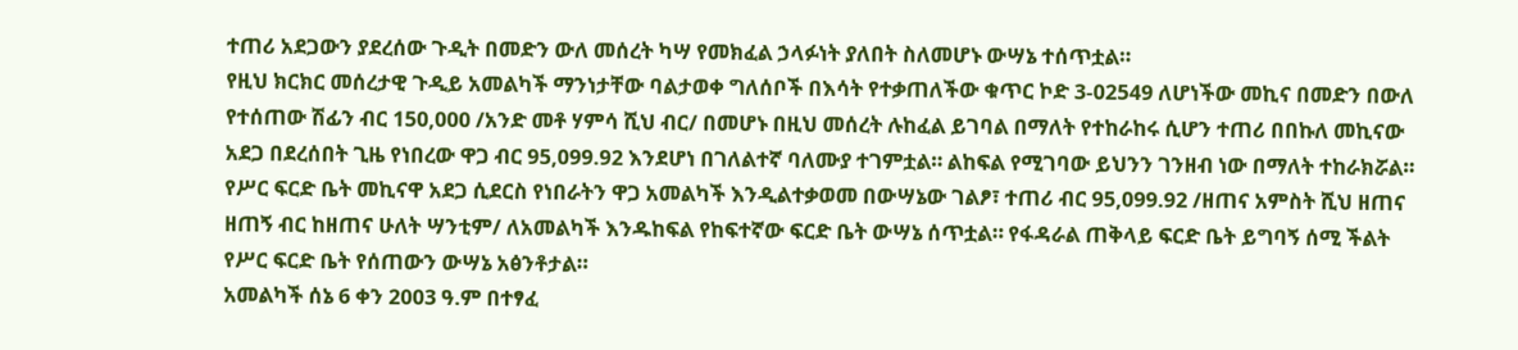ተጠሪ አደጋውን ያደረሰው ጉዲት በመድን ውለ መሰረት ካሣ የመክፈል ኃላፉነት ያለበት ስለመሆኑ ውሣኔ ተሰጥቷል።
የዚህ ክርክር መሰረታዊ ጉዲይ አመልካች ማንነታቸው ባልታወቀ ግለሰቦች በእሳት የተቃጠለችው ቁጥር ኮድ 3-02549 ለሆነችው መኪና በመድን በውለ የተሰጠው ሽፊን ብር 150,000 /አንድ መቶ ሃምሳ ሺህ ብር/ በመሆኑ በዚህ መሰረት ሉከፈል ይገባል በማለት የተከራከሩ ሲሆን ተጠሪ በበኩለ መኪናው አደጋ በደረሰበት ጊዜ የነበረው ዋጋ ብር 95,099.92 እንደሆነ በገለልተኛ ባለሙያ ተገምቷል። ልከፍል የሚገባው ይህንን ገንዘብ ነው በማለት ተከራክሯል። የሥር ፍርድ ቤት መኪናዋ አደጋ ሲደርስ የነበራትን ዋጋ አመልካች እንዲልተቃወመ በውሣኔው ገልፆ፣ ተጠሪ ብር 95,099.92 /ዘጠና አምስት ሺህ ዘጠና ዘጠኝ ብር ከዘጠና ሁለት ሣንቲም/ ለአመልካች እንዱከፍል የከፍተኛው ፍርድ ቤት ውሣኔ ሰጥቷል። የፋዳራል ጠቅላይ ፍርድ ቤት ይግባኝ ሰሚ ችልት የሥር ፍርድ ቤት የሰጠውን ውሣኔ አፅንቶታል።
አመልካች ሰኔ 6 ቀን 2003 ዓ.ም በተፃፈ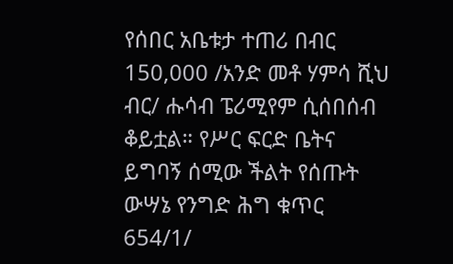የሰበር አቤቱታ ተጠሪ በብር 150,000 /አንድ መቶ ሃምሳ ሺህ ብር/ ሑሳብ ፔሪሚየም ሲሰበሰብ ቆይቷል። የሥር ፍርድ ቤትና ይግባኝ ሰሚው ችልት የሰጡት ውሣኔ የንግድ ሕግ ቁጥር 654/1/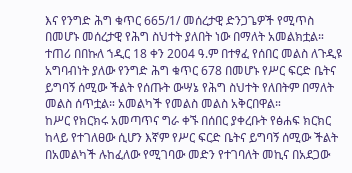እና የንግድ ሕግ ቁጥር 665/1/ መሰረታዊ ድንጋጌዎች የሚጥስ በመሆኑ መሰረታዊ የሕግ ስህተት ያለበት ነው በማለት አመልክቷል።
ተጠሪ በበኩለ ኀዲር 18 ቀን 2004 ዓ.ም በተፃፈ የሰበር መልስ ለጉዲዩ አግባብነት ያለው የንግድ ሕግ ቁጥር 678 በመሆኑ የሥር ፍርድ ቤትና ይግባኝ ሰሚው ችልት የሰጡት ውሣኔ የሕግ ስህተት የለበትም በማለት መልስ ሰጥቷል። አመልካች የመልስ መልስ አቅርበዋል።
ከሥር የክርክሩ አመጣጥና ግራ ቀኙ በሰበር ያቀረቡት የፅሐፍ ክርክር ከላይ የተገለፀው ሲሆን እኛም የሥር ፍርድ ቤትና ይግባኝ ሰሚው ችልት በአመልካች ሉከፈለው የሚገባው መድን የተገባለት መኪና በአደጋው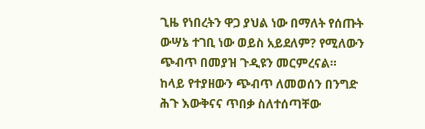ጊዜ የነበረትን ዋጋ ያህል ነው በማለት የሰጡት ውሣኔ ተገቢ ነው ወይስ አይደለም? የሚለውን ጭብጥ በመያዝ ጉዲዩን መርምረናል።
ከላይ የተያዘውን ጭብጥ ለመወሰን በንግድ ሕጉ እውቅናና ጥበቃ ስለተሰጣቸው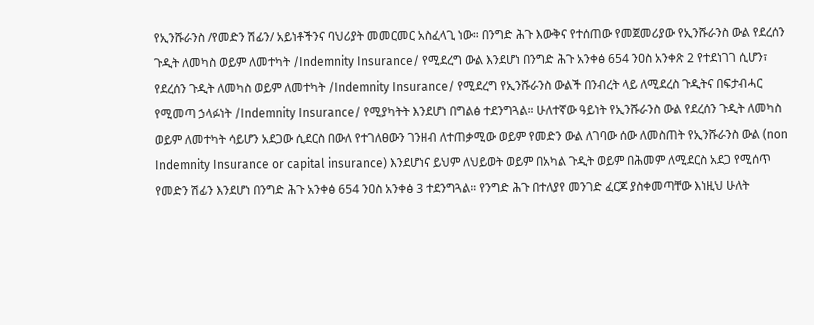የኢንሹራንስ /የመድን ሽፊን/ አይነቶችንና ባህሪያት መመርመር አስፈላጊ ነው። በንግድ ሕጉ እውቅና የተሰጠው የመጀመሪያው የኢንሹራንስ ውል የደረሰን ጉዲት ለመካስ ወይም ለመተካት /Indemnity Insurance/ የሚደረግ ውል እንደሆነ በንግድ ሕጉ አንቀፅ 654 ንዐስ አንቀጽ 2 የተደነገገ ሲሆን፣ የደረሰን ጉዲት ለመካስ ወይም ለመተካት /Indemnity Insurance/ የሚደረግ የኢንሹራንስ ውልች በንብረት ላይ ለሚደረስ ጉዲትና በፍታብሓር የሚመጣ ኃላፉነት /Indemnity Insurance/ የሚያካትት እንደሆነ በግልፅ ተደንግጓል። ሁለተኛው ዓይነት የኢንሹራንስ ውል የደረሰን ጉዲት ለመካስ ወይም ለመተካት ሳይሆን አደጋው ሲደርስ በውለ የተገለፀውን ገንዘብ ለተጠቃሚው ወይም የመድን ውል ለገባው ሰው ለመስጠት የኢንሹራንስ ውል (non Indemnity Insurance or capital insurance) እንደሆነና ይህም ለህይወት ወይም በአካል ጉዲት ወይም በሕመም ለሚደርስ አደጋ የሚሰጥ የመድን ሽፊን እንደሆነ በንግድ ሕጉ አንቀፅ 654 ንዐስ አንቀፅ 3 ተደንግጓል። የንግድ ሕጉ በተለያየ መንገድ ፈርጆ ያስቀመጣቸው እነዚህ ሁለት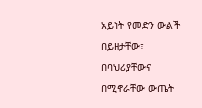አይነት የመድን ውልች በይዘታቸው፣ በባህሪያቸውና በሚኖራቸው ውጤት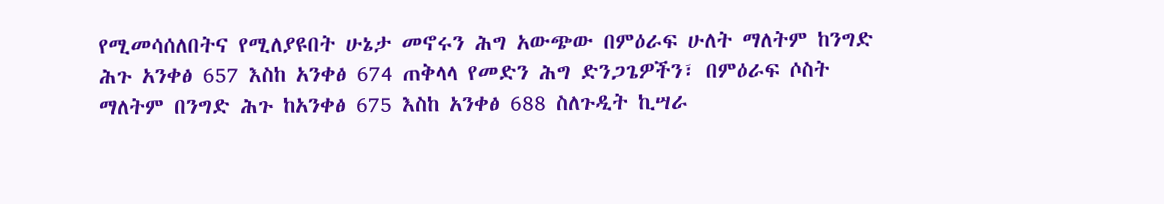የሚመሳሰለበትና የሚለያዩበት ሁኔታ መኖሩን ሕግ አውጭው በምዕራፍ ሁለት ማለትም ከንግድ ሕጉ አንቀፅ 657 እስከ አንቀፅ 674 ጠቅላላ የመድን ሕግ ድንጋጌዎችን፣ በምዕራፍ ሶስት ማለትም በንግድ ሕጉ ከአንቀፅ 675 እስከ አንቀፅ 688 ስለጉዲት ኪሣራ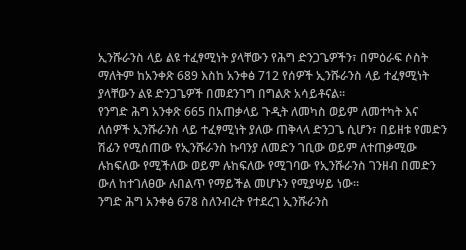ኢንሹራንስ ላይ ልዩ ተፈፃሚነት ያላቸውን የሕግ ድንጋጌዎችን፣ በምዕራፍ ሶስት ማለትም ከአንቀጽ 689 እስከ አንቀፅ 712 የሰዎች ኢንሹራንስ ላይ ተፈፃሚነት ያላቸውን ልዩ ድንጋጌዎች በመደንገግ በግልጽ አሳይቶናል።
የንግድ ሕግ አንቀጽ 665 በአጠቃላይ ጉዲት ለመካስ ወይም ለመተካት እና ለሰዎች ኢንሹራንስ ላይ ተፈፃሚነት ያለው ጠቅላላ ድንጋጌ ሲሆን፣ በይዘቱ የመድን ሽፊን የሚሰጠው የኢንሹራንስ ኩባንያ ለመድን ገቢው ወይም ለተጠቃሚው ሉከፍለው የሚችለው ወይም ሉከፍለው የሚገባው የኢንሹራንስ ገንዘብ በመድን ውለ ከተገለፀው ሉበልጥ የማይችል መሆኑን የሚያሣይ ነው።
ንግድ ሕግ አንቀፅ 678 ስለንብረት የተደረገ ኢንሹራንስ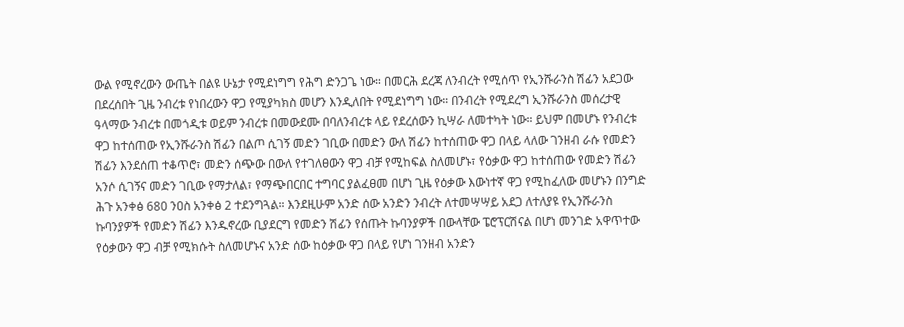ውል የሚኖረውን ውጤት በልዩ ሁኔታ የሚደነግግ የሕግ ድንጋጌ ነው። በመርሕ ደረጃ ለንብረት የሚሰጥ የኢንሹራንስ ሽፊን አደጋው በደረሰበት ጊዜ ንብረቱ የነበረውን ዋጋ የሚያካክስ መሆን እንዲለበት የሚደነግግ ነው። በንብረት የሚደረግ ኢንሹራንስ መሰረታዊ ዓላማው ንብረቱ በመጎዲቱ ወይም ንብረቱ በመውደሙ በባለንብረቱ ላይ የደረሰውን ኪሣራ ለመተካት ነው። ይህም በመሆኑ የንብረቱ ዋጋ ከተሰጠው የኢንሹራንስ ሽፊን በልጦ ሲገኝ መድን ገቢው በመድን ውለ ሽፊን ከተሰጠው ዋጋ በላይ ላለው ገንዘብ ራሱ የመድን ሽፊን እንደሰጠ ተቆጥሮ፣ መድን ሰጭው በውለ የተገለፀውን ዋጋ ብቻ የሚከፍል ስለመሆኑ፣ የዕቃው ዋጋ ከተሰጠው የመድን ሽፊን አንሶ ሲገኝና መድን ገቢው የማታለል፣ የማጭበርበር ተግባር ያልፈፀመ በሆነ ጊዜ የዕቃው እውነተኛ ዋጋ የሚከፈለው መሆኑን በንግድ ሕጉ አንቀፅ 680 ንዐስ አንቀፅ 2 ተደንግጓል። እንደዚሁም አንድ ሰው አንድን ንብረት ለተመሣሣይ አደጋ ለተለያዩ የኢንሹራንስ ኩባንያዎች የመድን ሽፊን እንዱኖረው ቢያደርግ የመድን ሽፊን የሰጡት ኩባንያዎች በውላቸው ፔሮፕርሽናል በሆነ መንገድ አዋጥተው የዕቃውን ዋጋ ብቻ የሚክሱት ስለመሆኑና አንድ ሰው ከዕቃው ዋጋ በላይ የሆነ ገንዘብ አንድን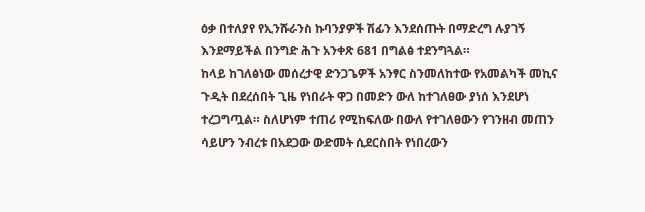ዕቃ በተለያየ የኢንሹራንስ ኩባንያዎች ሽፊን እንደሰጡት በማድረግ ሉያገኝ እንደማይችል በንግድ ሕጉ አንቀጽ 681 በግልፅ ተደንግጓል።
ከላይ ከገለፅነው መሰረታዊ ድንጋጌዎች አንፃር ስንመለከተው የአመልካች መኪና ጉዲት በደረሰበት ጊዜ የነበራት ዋጋ በመድን ውለ ከተገለፀው ያነሰ እንደሆነ ተረጋግጧል። ስለሆነም ተጠሪ የሚከፍለው በውለ የተገለፀውን የገንዘብ መጠን ሳይሆን ንብረቱ በአደጋው ውድመት ሲደርስበት የነበረውን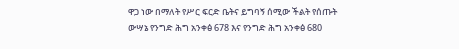ዋጋ ነው በማለት የሥር ፍርድ ቤትና ይግባኝ ሰሚው ችልት የሰጡት ውሣኔ የንግድ ሕግ አንቀፅ 678 እና የንግድ ሕግ አንቀፅ 680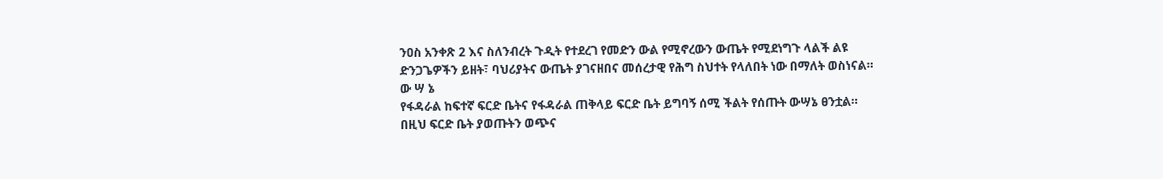ንዐስ አንቀጽ 2 እና ስለንብረት ጉዲት የተደረገ የመድን ውል የሚኖረውን ውጤት የሚደነግጉ ላልች ልዩ ድንጋጌዎችን ይዘት፣ ባህሪያትና ውጤት ያገናዘበና መሰረታዊ የሕግ ስህተት የላለበት ነው በማለት ወስነናል።
ው ሣ ኔ
የፋዳራል ከፍተኛ ፍርድ ቤትና የፋዳራል ጠቅላይ ፍርድ ቤት ይግባኝ ሰሚ ችልት የሰጡት ውሣኔ ፀንቷል።
በዚህ ፍርድ ቤት ያወጡትን ወጭና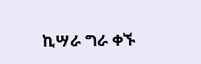ኪሣራ ግራ ቀኙ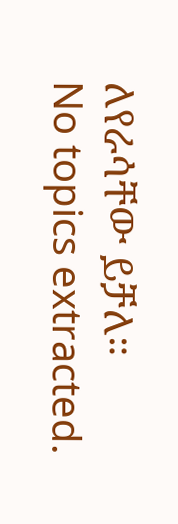ለየራሳቸው ይቻለ።
No topics extracted.